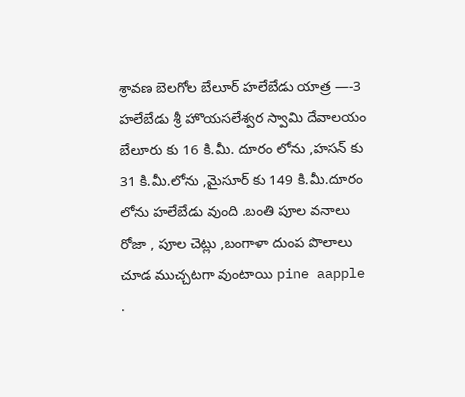శ్రావణ బెలగోల బేలూర్ హలేబేడు యాత్ర —-3
హలేబేడు శ్రీ హొయసలేశ్వర స్వామి దేవాలయం
బేలూరు కు 16 కి.మీ. దూరం లోను ,హసన్ కు 31 కి.మీ.లోను ,మైసూర్ కు 149 కి.మీ.దూరం లోను హలేబేడు వుంది .బంతి పూల వనాలు రోజా , పూల చెట్లు ,బంగాళా దుంప పొలాలు చూడ ముచ్చటగా వుంటాయి pine aapple .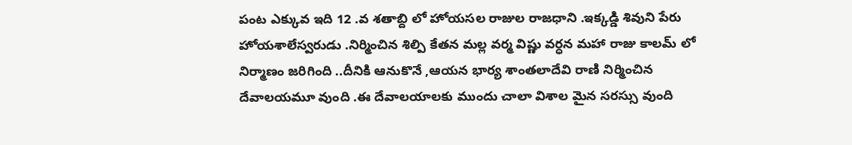పంట ఎక్కువ ఇది 12 .వ శతాబ్ది లో హోయసల రాజుల రాజధాని .ఇక్కడ్డి శివుని పేరు హోయశాలేస్వరుడు .నిర్మించిన శిల్పి కేతన మల్ల వర్మ విష్ణు వర్ధన మహా రాజు కాలమ్ లో నిర్మాణం జరిగింది ..దీనికి ఆనుకొనే ,ఆయన భార్య శాంతలాదేవి రాణి నిర్మించిన దేవాలయమూ వుంది .ఈ దేవాలయాలకు ముందు చాలా విశాల మైన సరస్సు వుంది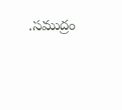.సముద్రం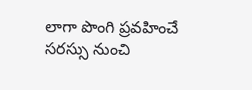లాగా పొంగి ప్రవహించే సరస్సు నుంచి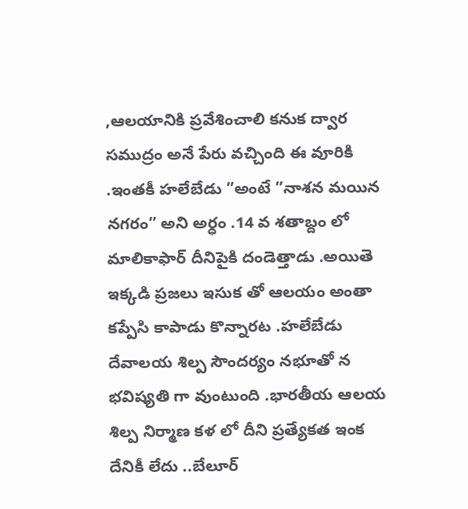,ఆలయానికి ప్రవేశించాలి కనుక ద్వార సముద్రం అనే పేరు వచ్చింది ఈ వూరికి .ఇంతకీ హలేబేడు ”అంటే ”నాశన మయిన నగరం” అని అర్ధం .14 వ శతాబ్దం లో మాలికాఫార్ దీనిపైకి దండెత్తాడు .అయితె ఇక్కడి ప్రజలు ఇసుక తో ఆలయం అంతా కప్పేసి కాపాడు కొన్నారట .హలేబేడు దేవాలయ శిల్ప సౌందర్యం నభూతో న భవిష్యతి గా వుంటుంది .భారతీయ ఆలయ శిల్ప నిర్మాణ కళ లో దీని ప్రత్యేకత ఇంక దేనికీ లేదు ..బేలూర్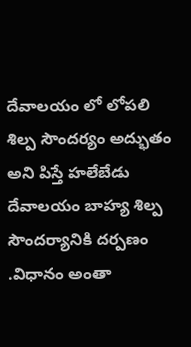దేవాలయం లో లోపలి శిల్ప సౌందర్యం అద్భుతం అని పిస్తే హలేబేడు దేవాలయం బాహ్య శిల్ప సౌందర్యానికి దర్పణం .విధానం అంతా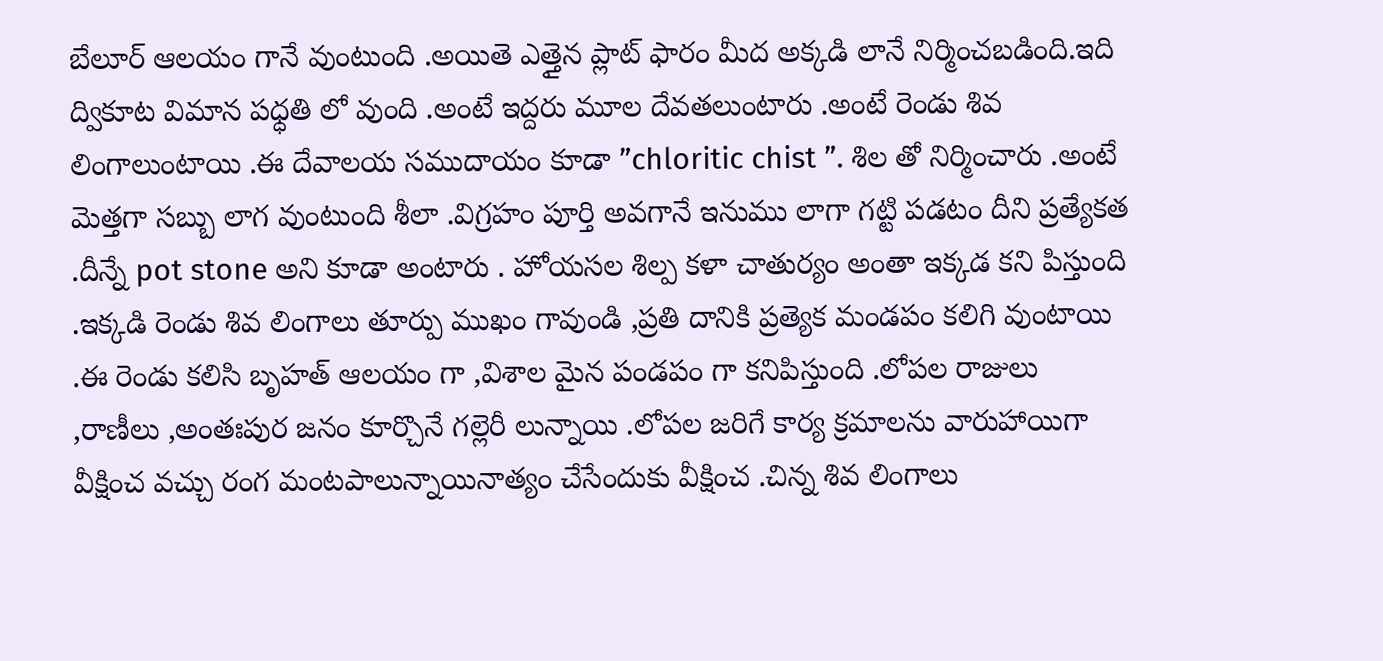బేలూర్ ఆలయం గానే వుంటుంది .అయితె ఎత్తైన ప్లాట్ ఫారం మీద అక్కడి లానే నిర్మించబడింది.ఇది ద్వికూట విమాన పధ్ధతి లో వుంది .అంటే ఇద్దరు మూల దేవతలుంటారు .అంటే రెండు శివ లింగాలుంటాయి .ఈ దేవాలయ సముదాయం కూడా ”chloritic chist ”. శిల తో నిర్మించారు .అంటే మెత్తగా సబ్బు లాగ వుంటుంది శీలా .విగ్రహం పూర్తి అవగానే ఇనుము లాగా గట్టి పడటం దీని ప్రత్యేకత .దీన్నే pot stone అని కూడా అంటారు . హోయసల శిల్ప కళా చాతుర్యం అంతా ఇక్కడ కని పిస్తుంది .ఇక్కడి రెండు శివ లింగాలు తూర్పు ముఖం గావుండి ,ప్రతి దానికి ప్రత్యెక మండపం కలిగి వుంటాయి .ఈ రెండు కలిసి బృహత్ ఆలయం గా ,విశాల మైన పండపం గా కనిపిస్తుంది .లోపల రాజులు ,రాణీలు ,అంతఃపుర జనం కూర్చొనే గల్లెరీ లున్నాయి .లోపల జరిగే కార్య క్రమాలను వారుహాయిగా వీక్షించ వచ్చు రంగ మంటపాలున్నాయినాత్యం చేసేందుకు వీక్షించ .చిన్న శివ లింగాలు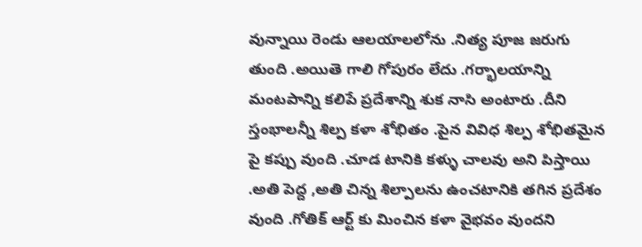వున్నాయి రెండు ఆలయాలలోను .నిత్య పూజ జరుగు తుంది .అయితె గాలి గోపురం లేదు .గర్భాలయాన్ని మంటపాన్ని కలిపే ప్రదేశాన్ని శుక నాసి అంటారు .దీని స్తంభాలన్నీ శిల్ప కళా శోభితం .పైన వివిధ శిల్ప శోభితమైన పై కప్పు వుంది .చూడ టానికి కళ్ళు చాలవు అని పిస్తాయి .అతి పెద్ద ,అతి చిన్న శిల్పాలను ఉంచటానికి తగిన ప్రదేశం వుంది .గోతిక్ ఆర్ట్ కు మించిన కళా వైభవం వుందని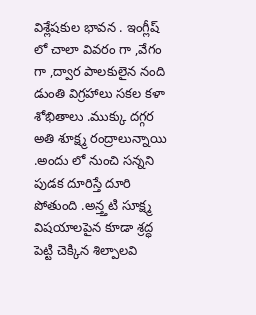విశ్లేషకుల భావన . ఇంగ్లీష్ లో చాలా వివరం గా ,వేగం గా ,ద్వార పాలకులైన నంది డుంతి విగ్రహాలు సకల కళా శోభితాలు .ముక్కు దగ్గర అతి శూక్ష్మ రంద్రాలున్నాయి .అందు లో నుంచి సన్నని పుడక దూరిస్తే దూరి పోతుంది .అన్త్తటి సూక్ష్మ విషయాలపైన కూడా శ్రద్ధ పెట్టి చెక్కిన శిల్పాలవి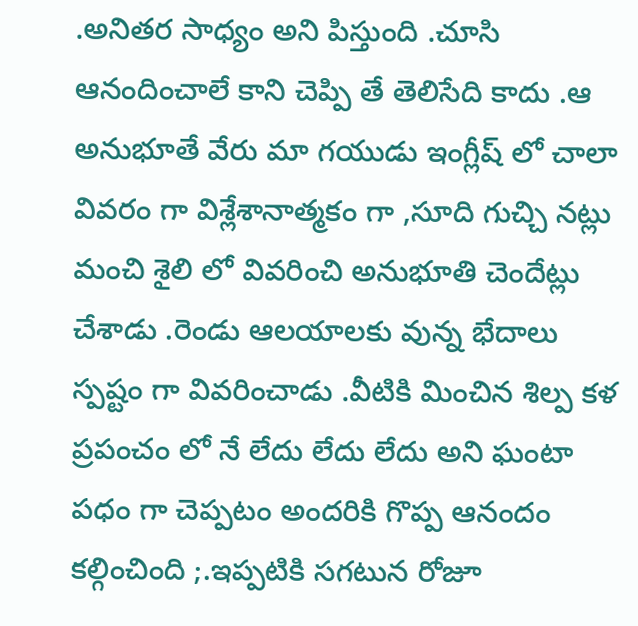.అనితర సాధ్యం అని పిస్తుంది .చూసి ఆనందించాలే కాని చెప్పి తే తెలిసేది కాదు .ఆ అనుభూతే వేరు మా గయుడు ఇంగ్లీష్ లో చాలా వివరం గా విశ్లేశానాత్మకం గా ,సూది గుచ్చి నట్లు మంచి శైలి లో వివరించి అనుభూతి చెందేట్లు చేశాడు .రెండు ఆలయాలకు వున్న భేదాలు స్పష్టం గా వివరించాడు .వీటికి మించిన శిల్ప కళ ప్రపంచం లో నే లేదు లేదు లేదు అని ఘంటా పధం గా చెప్పటం అందరికి గొప్ప ఆనందం కల్గించింది ;.ఇప్పటికి సగటున రోజూ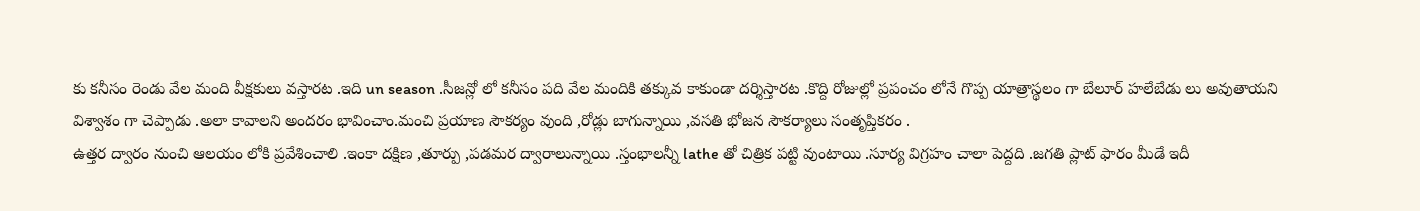కు కనీసం రెండు వేల మంది వీక్షకులు వస్తారట .ఇది un season .సీజన్లో లో కనీసం పది వేల మందికి తక్కువ కాకుండా దర్శిస్తారట .కొద్ది రోజుల్లో ప్రపంచం లోనే గొప్ప యాత్రాస్థలం గా బేలూర్ హలేబేడు లు అవుతాయని విశ్వాశం గా చెప్పాడు .అలా కావాలని అందరం భావించాం.మంచి ప్రయాణ సౌకర్యం వుంది ,రోడ్లు బాగున్నాయి ,వసతి భోజన సౌకర్యాలు సంతృప్తికరం .
ఉత్తర ద్వారం నుంచి ఆలయం లోకి ప్రవేశించాలి .ఇంకా దక్షిణ ,తూర్పు ,పడమర ద్వారాలున్నాయి .స్తంభాలన్నీ lathe తో చిత్రిక పట్టి వుంటాయి .సూర్య విగ్రహం చాలా పెద్దది .జగతి ప్లాట్ ఫారం మీడే ఇదీ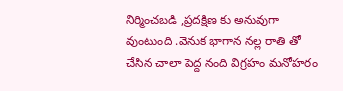నిర్మించబడి ,ప్రదక్షిణ కు అనువుగా వుంటుంది .వెనుక భాగాన నల్ల రాతి తో చేసిన చాలా పెద్ద నంది విగ్రహం మనోహరం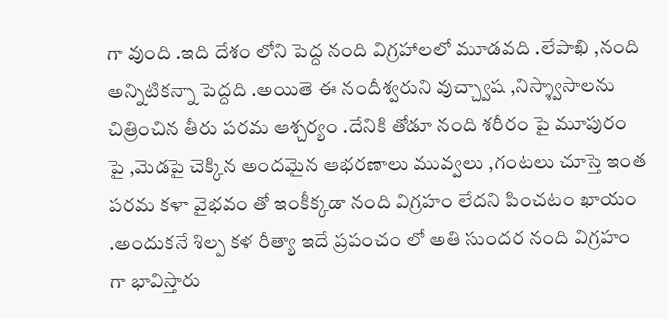గా వుంది .ఇది దేశం లోని పెద్ద నంది విగ్రహాలలో మూడవది .లేపాఖి ,నంది అన్నిటికన్నా పెద్దది .అయితె ఈ నందీశ్వరుని వుచ్చ్వాష ,నిస్శ్వాసాలను చిత్రించిన తీరు పరమ ఆశ్చర్యం .దేనికి తోడూ నంది శరీరం పై మూపురం పై ,మెడపై చెక్కిన అందమైన ఆభరణాలు మువ్వలు ,గంటలు చూస్తె ఇంత పరమ కళా వైభవం తో ఇంకీక్కడా నంది విగ్రహం లేదని పించటం ఖాయం .అందుకనే శిల్ప కళ రీత్యా ఇదే ప్రపంచం లో అతి సుందర నంది విగ్రహం గా భావిస్తారు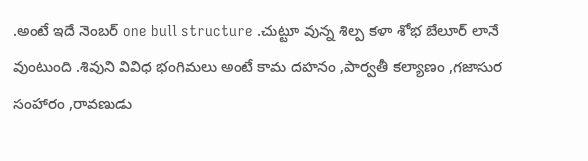.అంటే ఇదే నెంబర్ one bull structure .చుట్టూ వున్న శిల్ప కళా శోభ బేలూర్ లానే వుంటుంది .శివుని వివిధ భంగిమలు అంటే కామ దహనం ,పార్వతీ కల్యాణం ,గజాసుర సంహారం ,రావణుడు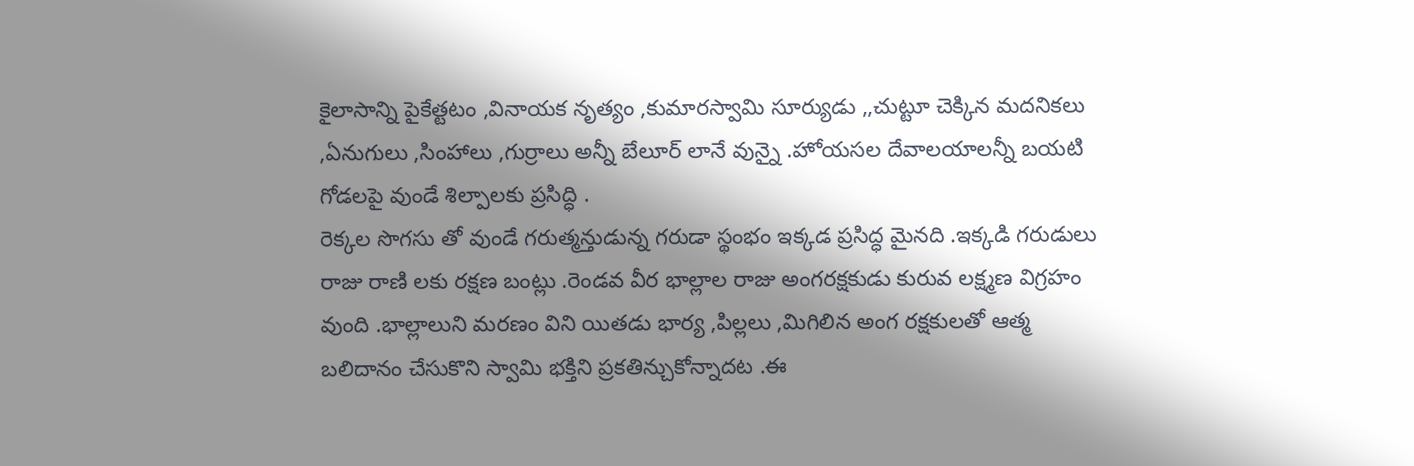కైలాసాన్ని పైకేత్టటం ,వినాయక నృత్యం ,కుమారస్వామి సూర్యుడు ,,చుట్టూ చెక్కిన మదనికలు ,ఏనుగులు ,సింహాలు ,గుర్రాలు అన్నీ బేలూర్ లానే వున్నై .హోయసల దేవాలయాలన్నీ బయటి గోడలపై వుండే శిల్పాలకు ప్రసిద్ధి .
రెక్కల సొగసు తో వుండే గరుత్మన్తుడున్న గరుడా స్థంభం ఇక్కడ ప్రసిద్ధ మైనది .ఇక్కడి గరుడులు రాజు రాణి లకు రక్షణ బంట్లు .రెండవ వీర భాల్లాల రాజు అంగరక్షకుడు కురువ లక్ష్మణ విగ్రహం వుంది .భాల్లాలుని మరణం విని యితడు భార్య ,పిల్లలు ,మిగిలిన అంగ రక్షకులతో ఆత్మ బలిదానం చేసుకొని స్వామి భక్తిని ప్రకతిన్చుకోన్నాదట .ఈ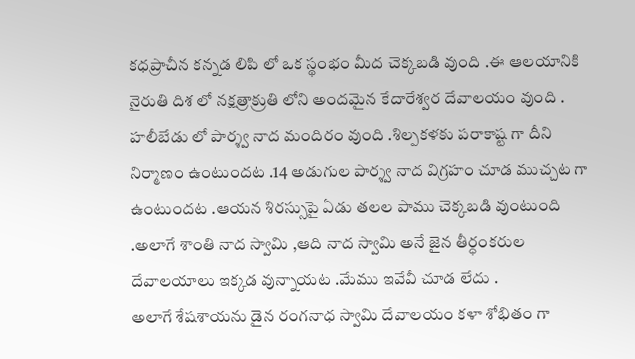కధప్రాచీన కన్నడ లిపి లో ఒక స్థంభం మీద చెక్కబడి వుంది .ఈ ఆలయానికి నైరుతి దిశ లో నక్షత్రాక్రుతి లోని అందమైన కేదారేశ్వర దేవాలయం వుంది .
హలీబేడు లో పార్శ్వ నాద మందిరం వుంది .శిల్పకళకు పరాకాష్ట గా దీని నిర్మాణం ఉంటుందట .14 అడుగుల పార్శ్వ నాద విగ్రహం చూడ ముచ్చట గా ఉంటుందట .ఆయన శిరస్సుపై ఏడు తలల పాము చెక్కబడి వుంటుంది .అలాగే శాంతి నాద స్వామి ,ఆది నాద స్వామి అనే జైన తీర్ధంకరుల దేవాలయాలు ఇక్కడ వున్నాయట .మేము ఇవేవీ చూడ లేదు .
అలాగే శేషశాయను డైన రంగనాధ స్వామి దేవాలయం కళా శోభితం గా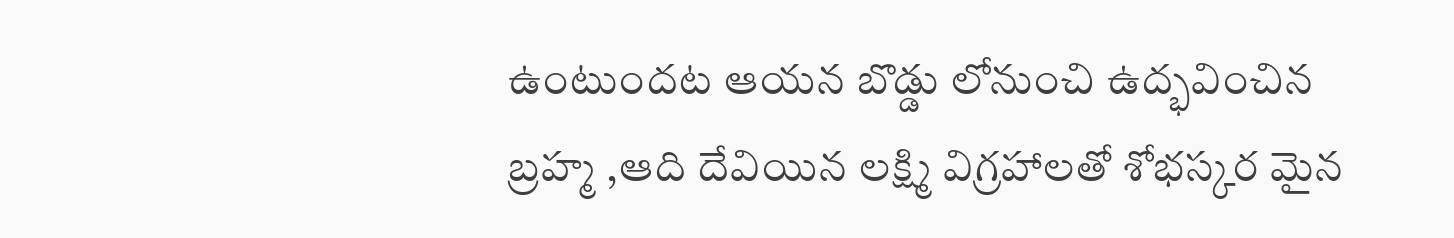ఉంటుందట ఆయన బొడ్డు లోనుంచి ఉద్భవించిన బ్రహ్మ ,ఆది దేవియిన లక్ష్మి విగ్రహాలతో శోభస్కర మైన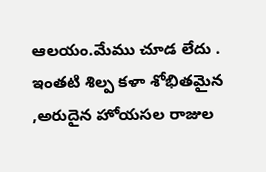ఆలయం.మేము చూడ లేదు .
ఇంతటి శిల్ప కళా శోభితమైన ,అరుదైన హోయసల రాజుల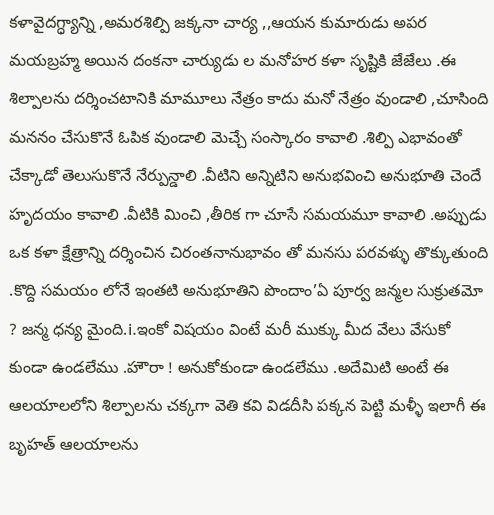కళావైదగ్ధ్యాన్ని ,అమరశిల్పి జక్కనా చార్య ,,ఆయన కుమారుడు అపర మయబ్రహ్మ అయిన దంకనా చార్యుడు ల మనోహర కళా సృష్టికి జేజేలు .ఈ శిల్పాలను దర్శించటానికి మామూలు నేత్రం కాదు మనో నేత్రం వుండాలి ,చూసింది మననం చేసుకొనే ఓపిక వుండాలి మెచ్చే సంస్కారం కావాలి .శిల్పి ఎభావంతో చేక్కాడో తెలుసుకొనే నేర్పున్డాలి .వీటిని అన్నిటిని అనుభవించి అనుభూతి చెందే హృదయం కావాలి .వీటికి మించి ,తీరిక గా చూసే సమయమూ కావాలి .అప్పుడు ఒక కళా క్షేత్రాన్ని దర్శించిన చిరంతనానుభావం తో మనసు పరవళ్ళు తొక్కుతుంది .కొద్ది సమయం లోనే ఇంతటి అనుభూతిని పొందాం’ఏ పూర్వ జన్మల సుక్రుతమో ? జన్మ ధన్య మైంది.i.ఇంకో విషయం వింటే మరీ ముక్కు మీద వేలు వేసుకో కుండా ఉండలేము .హౌరా ! అనుకోకుండా ఉండలేము .అదేమిటి అంటే ఈ ఆలయాలలోని శిల్పాలను చక్కగా వెతి కవి విడదీసి పక్కన పెట్టి మళ్ళీ ఇలాగీ ఈ బృహత్ ఆలయాలను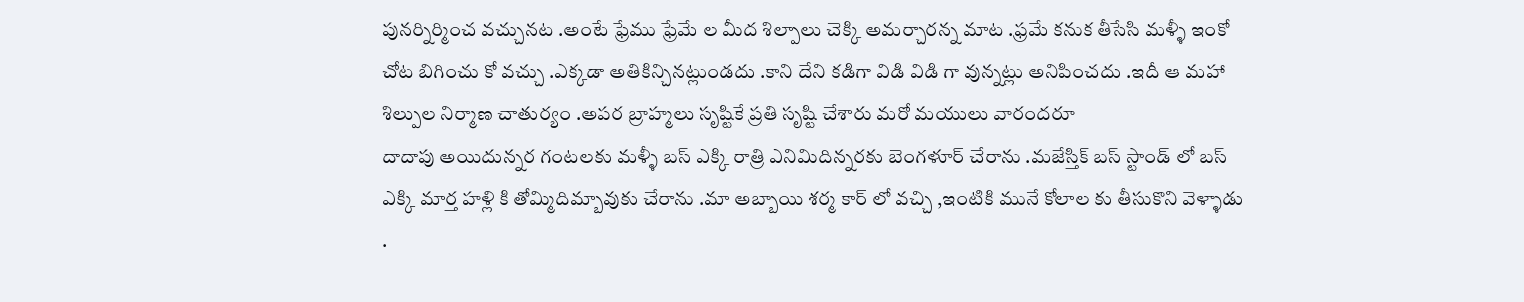పునర్నిర్మించ వచ్చునట .అంటే ఫ్రేము ఫ్రేమే ల మీద శిల్పాలు చెక్కి అమర్చారన్న మాట .ఫ్రమే కనుక తీసేసి మళ్ళీ ఇంకో చోట బిగించు కో వచ్చు .ఎక్కడా అతికిన్చినట్లుండదు .కాని దేని కడిగా విడి విడి గా వున్నట్లు అనిపించదు .ఇదీ ఆ మహా శిల్పుల నిర్మాణ చాతుర్యం .అపర బ్రాహ్మలు సృష్టికే ప్రతి సృష్టి చేశారు మరో మయులు వారందరూ
దాదాపు అయిదున్నర గంటలకు మళ్ళీ బస్ ఎక్కి రాత్రి ఎనిమిదిన్నరకు బెంగళూర్ చేరాను .మజేస్తిక్ బస్ స్టాండ్ లో బస్ ఎక్కి మార్త హళ్లి కి తోమ్మిదిమ్బావుకు చేరాను .మా అబ్బాయి శర్మ కార్ లో వచ్చి ,ఇంటికి మునే కోలాల కు తీసుకొని వెళ్ళాడు .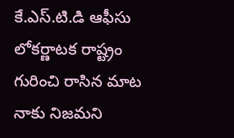కే.ఎస్.టి.డి ఆఫీసు లోకర్ణాటక రాష్ట్రం గురించి రాసిన మాట నాకు నిజమని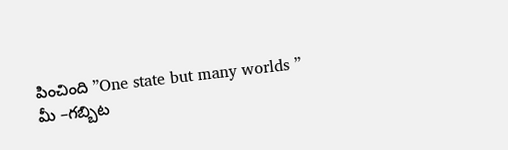పించింది ”One state but many worlds ”
మీ –గబ్బిట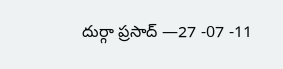దుర్గా ప్రసాద్ —27 -07 -11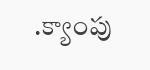.క్యాంపు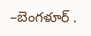–బెంగళూర్ .